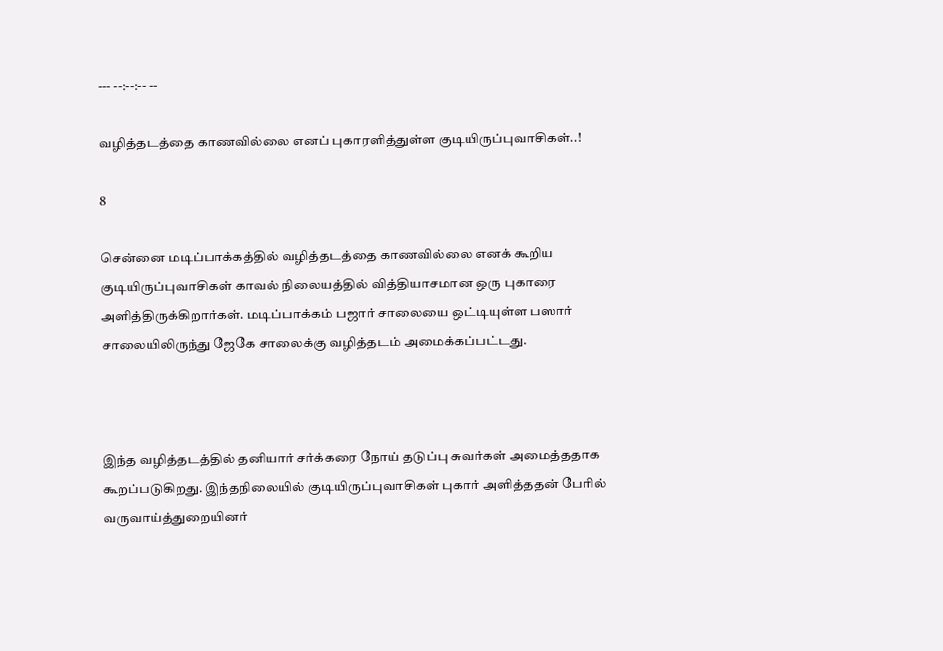--- --:--:-- --

வழித்தடத்தை காணவில்லை எனப் புகாரளித்துள்ள குடியிருப்புவாசிகள்..!

8

சென்னை மடிப்பாக்கத்தில் வழித்தடத்தை காணவில்லை எனக் கூறிய குடியிருப்புவாசிகள் காவல் நிலையத்தில் வித்தியாசமான ஒரு புகாரை அளித்திருக்கிறார்கள். மடிப்பாக்கம் பஜார் சாலையை ஒட்டியுள்ள பஸார் சாலையிலிருந்து ஜேகே சாலைக்கு வழித்தடம் அமைக்கப்பட்டது.



இந்த வழித்தடத்தில் தனியார் சர்க்கரை நோய் தடுப்பு சுவர்கள் அமைத்ததாக கூறப்படுகிறது. இந்தநிலையில் குடியிருப்புவாசிகள் புகார் அளித்ததன் பேரில் வருவாய்த்துறையினர்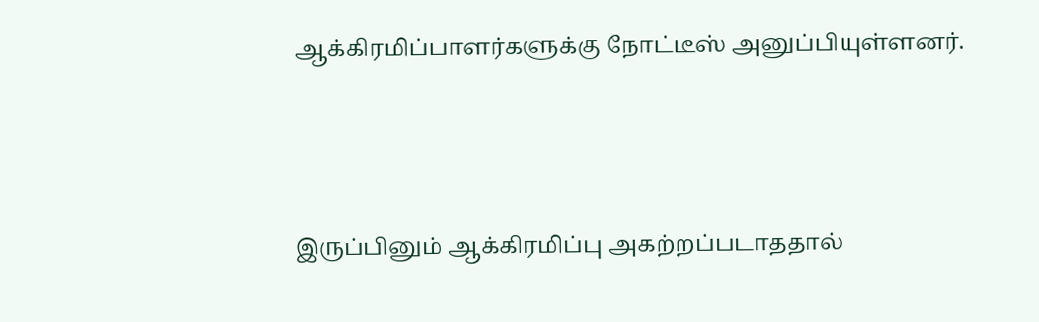ஆக்கிரமிப்பாளர்களுக்கு நோட்டீஸ் அனுப்பியுள்ளனர்.



இருப்பினும் ஆக்கிரமிப்பு அகற்றப்படாததால்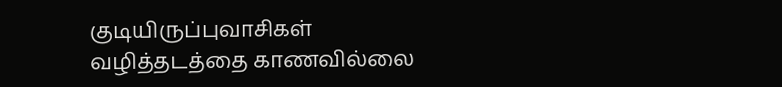குடியிருப்புவாசிகள் வழித்தடத்தை காணவில்லை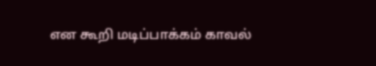என கூறி மடிப்பாக்கம் காவல்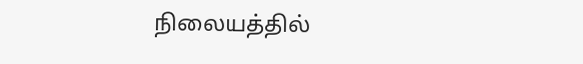நிலையத்தில்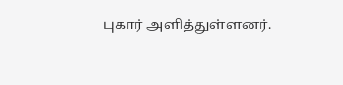புகார் அளித்துள்ளனர்.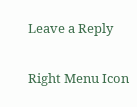Leave a Reply

Right Menu Icon